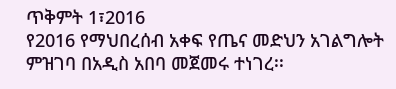ጥቅምት 1፣2016
የ2016 የማህበረሰብ አቀፍ የጤና መድህን አገልግሎት ምዝገባ በአዲስ አበባ መጀመሩ ተነገረ፡፡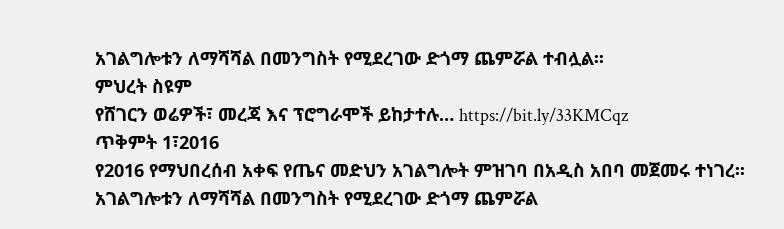አገልግሎቱን ለማሻሻል በመንግስት የሚደረገው ድጎማ ጨምሯል ተብሏል፡፡
ምህረት ስዩም
የሸገርን ወሬዎች፣ መረጃ እና ፕሮግራሞች ይከታተሉ… https://bit.ly/33KMCqz
ጥቅምት 1፣2016
የ2016 የማህበረሰብ አቀፍ የጤና መድህን አገልግሎት ምዝገባ በአዲስ አበባ መጀመሩ ተነገረ፡፡
አገልግሎቱን ለማሻሻል በመንግስት የሚደረገው ድጎማ ጨምሯል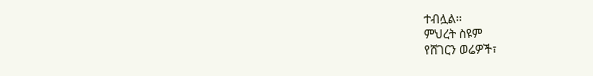ተብሏል፡፡
ምህረት ስዩም
የሸገርን ወሬዎች፣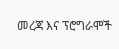መረጃ እና ፕሮግራሞች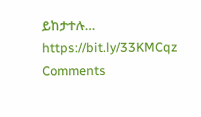ይከታተሉ… https://bit.ly/33KMCqz
Comments